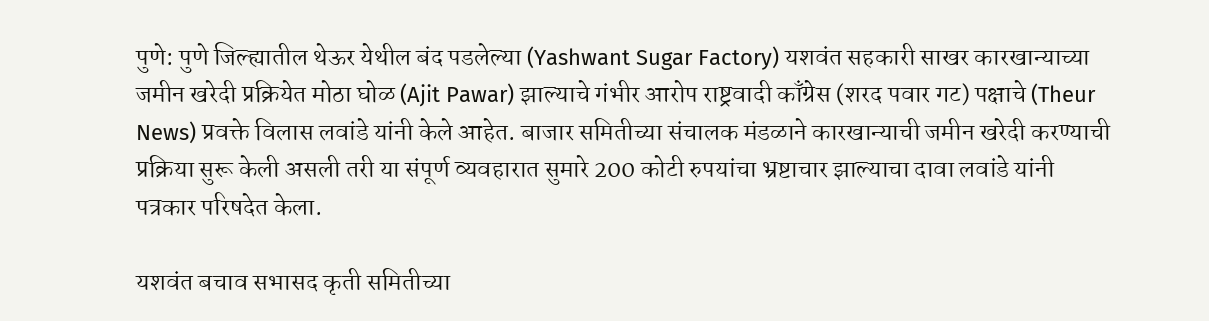पुणे: पुणे जिल्ह्यातील थेऊर येथील बंद पडलेल्या (Yashwant Sugar Factory) यशवंत सहकारी साखर कारखान्याच्या जमीन खरेदी प्रक्रियेत मोठा घोळ (Ajit Pawar) झाल्याचे गंभीर आरोप राष्ट्रवादी काँग्रेस (शरद पवार गट) पक्षाचे (Theur News) प्रवक्ते विलास लवांडे यांनी केले आहेत. बाजार समितीच्या संचालक मंडळाने कारखान्याची जमीन खरेदी करण्याची प्रक्रिया सुरू केली असली तरी या संपूर्ण व्यवहारात सुमारे 200 कोटी रुपयांचा भ्रष्टाचार झाल्याचा दावा लवांडे यांनी पत्रकार परिषदेत केला.

यशवंत बचाव सभासद कृती समितीच्या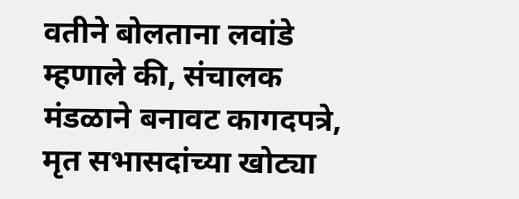वतीने बोलताना लवांडे म्हणाले की, संचालक मंडळाने बनावट कागदपत्रे, मृत सभासदांच्या खोट्या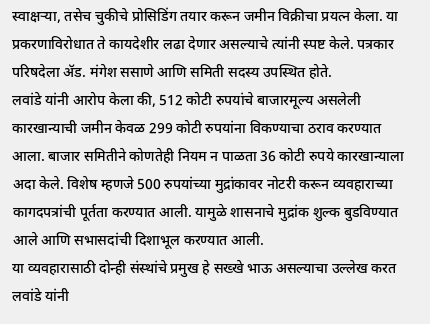स्वाक्षऱ्या, तसेच चुकीचे प्रोसिडिंग तयार करून जमीन विक्रीचा प्रयत्न केला. या प्रकरणाविरोधात ते कायदेशीर लढा देणार असल्याचे त्यांनी स्पष्ट केले. पत्रकार परिषदेला ॲड. मंगेश ससाणे आणि समिती सदस्य उपस्थित होते.
लवांडे यांनी आरोप केला की, 512 कोटी रुपयांचे बाजारमूल्य असलेली कारखान्याची जमीन केवळ 299 कोटी रुपयांना विकण्याचा ठराव करण्यात आला. बाजार समितीने कोणतेही नियम न पाळता 36 कोटी रुपये कारखान्याला अदा केले. विशेष म्हणजे 500 रुपयांच्या मुद्रांकावर नोटरी करून व्यवहाराच्या कागदपत्रांची पूर्तता करण्यात आली. यामुळे शासनाचे मुद्रांक शुल्क बुडविण्यात आले आणि सभासदांची दिशाभूल करण्यात आली.
या व्यवहारासाठी दोन्ही संस्थांचे प्रमुख हे सख्खे भाऊ असल्याचा उल्लेख करत लवांडे यांनी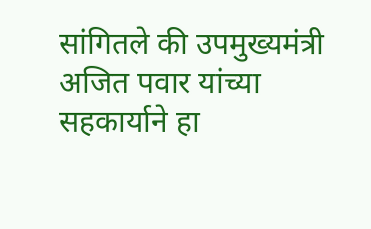सांगितले की उपमुख्यमंत्री अजित पवार यांच्या सहकार्याने हा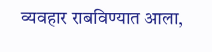व्यवहार राबविण्यात आला,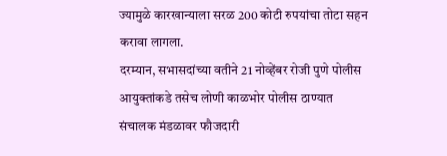ज्यामुळे कारखान्याला सरळ 200 कोटी रुपयांचा तोटा सहन करावा लागला.
दरम्यान, सभासदांच्या वतीने 21 नोव्हेंबर रोजी पुणे पोलीस आयुक्तांकडे तसेच लोणी काळभोर पोलीस ठाण्यात संचालक मंडळावर फौजदारी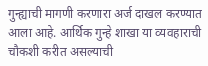गुन्ह्याची मागणी करणारा अर्ज दाखल करण्यात आला आहे. आर्थिक गुन्हे शाखा या व्यवहाराची चौकशी करीत असल्याची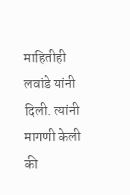माहितीही लवांडे यांनी दिली. त्यांनी मागणी केली की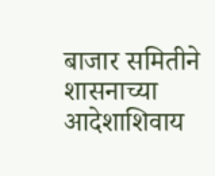बाजार समितीने शासनाच्या आदेशाशिवाय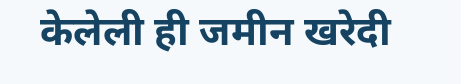केलेली ही जमीन खरेदी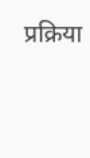प्रक्रिया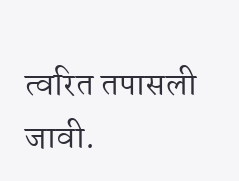त्वरित तपासली जावी.